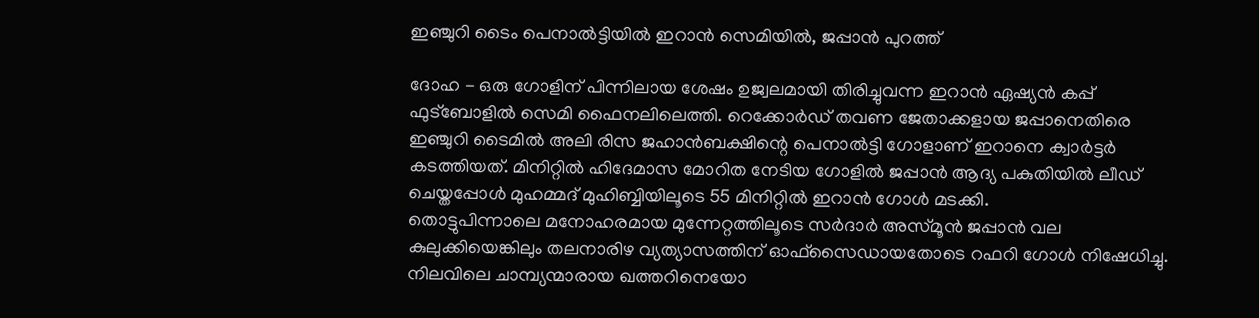ഇഞ്ചുറി ടൈം പെനാല്‍ട്ടിയില്‍ ഇറാന്‍ സെമിയില്‍, ജപ്പാന്‍ പുറത്ത്

ദോഹ - ഒരു ഗോളിന് പിന്നിലായ ശേഷം ഉജ്വലമായി തിരിച്ചുവന്ന ഇറാന്‍ ഏഷ്യന്‍ കപ്പ് ഫുട്‌ബോളില്‍ സെമി ഫൈനലിലെത്തി. റെക്കോര്‍ഡ് തവണ ജേതാക്കളായ ജപ്പാനെതിരെ ഇഞ്ചുറി ടൈമില്‍ അലി രിസ ജഹാന്‍ബക്ഷിന്റെ പെനാല്‍ട്ടി ഗോളാണ് ഇറാനെ ക്വാര്‍ട്ടര്‍ കടത്തിയത്. മിനിറ്റില്‍ ഹിദേമാസ മോറിത നേടിയ ഗോളില്‍ ജപ്പാന്‍ ആദ്യ പകുതിയില്‍ ലീഡ് ചെയ്തപ്പോള്‍ മുഹമ്മദ് മുഹിബ്ബിയിലൂടെ 55 മിനിറ്റില്‍ ഇറാന്‍ ഗോള്‍ മടക്കി.
തൊട്ടുപിന്നാലെ മനോഹരമായ മുന്നേറ്റത്തിലൂടെ സര്‍ദാര്‍ അസ്മൂന്‍ ജപ്പാന്‍ വല കുലുക്കിയെങ്കിലും തലനാരിഴ വ്യത്യാസത്തിന് ഓഫ്‌സൈഡായതോടെ റഫറി ഗോള്‍ നിഷേധിച്ചു. നിലവിലെ ചാമ്പ്യന്മാരായ ഖത്തറിനെയോ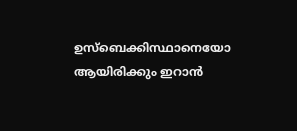ഉസ്‌ബെക്കിസ്ഥാനെയോ ആയിരിക്കും ഇറാന്‍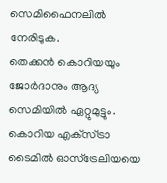സെമിഫൈനലില്‍ നേരിടുക.
തെക്കന്‍ കൊറിയയും ജോര്‍ദാനും ആദ്യ സെമിയില്‍ ഏറ്റുമുട്ടും. കൊറിയ എക്‌സ്ട്രാ ടൈമില്‍ ഓസ്‌ട്രേലിയയെ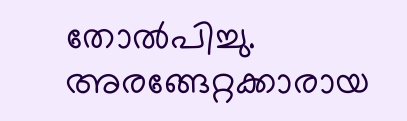തോല്‍പിച്ചു. അരങ്ങേറ്റക്കാരായ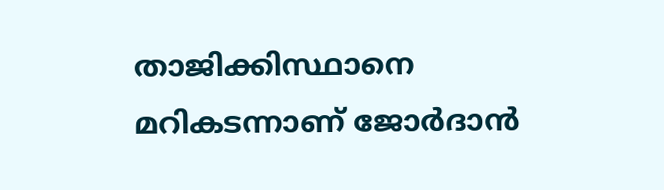താജിക്കിസ്ഥാനെ മറികടന്നാണ് ജോര്‍ദാന്‍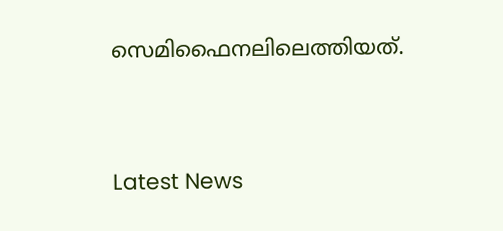സെമിഫൈനലിലെത്തിയത്.




Latest News